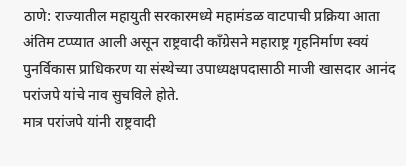ठाणे: राज्यातील महायुती सरकारमध्ये महामंडळ वाटपाची प्रक्रिया आता अंतिम टप्प्यात आली असून राष्ट्रवादी काँग्रेसने महाराष्ट्र गृहनिर्माण स्वयं पुनर्विकास प्राधिकरण या संस्थेच्या उपाध्यक्षपदासाठी माजी खासदार आनंद परांजपे यांचे नाव सुचविले होते.
मात्र परांजपे यांनी राष्ट्रवादी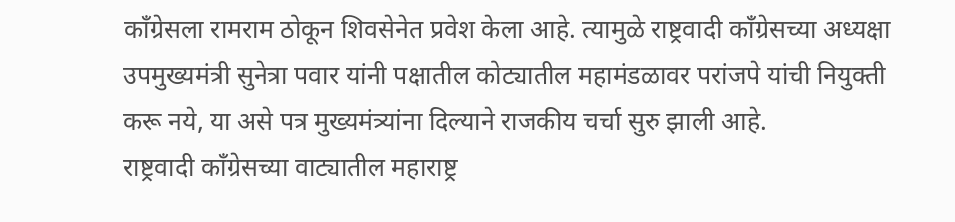काँग्रेसला रामराम ठोकून शिवसेनेत प्रवेश केला आहे. त्यामुळे राष्ट्रवादी काँग्रेसच्या अध्यक्षा उपमुख्यमंत्री सुनेत्रा पवार यांनी पक्षातील कोट्यातील महामंडळावर परांजपे यांची नियुक्ती करू नये, या असे पत्र मुख्यमंत्र्यांना दिल्याने राजकीय चर्चा सुरु झाली आहे.
राष्ट्रवादी काँग्रेसच्या वाट्यातील महाराष्ट्र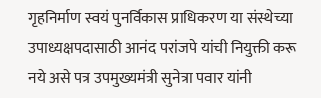गृहनिर्माण स्वयं पुनर्विकास प्राधिकरण या संस्थेच्या उपाध्यक्षपदासाठी आनंद परांजपे यांची नियुक्ती करू नये असे पत्र उपमुख्यमंत्री सुनेत्रा पवार यांनी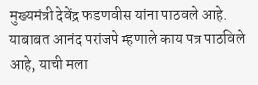मुख्यमंत्री देवेंद्र फडणवीस यांना पाठवले आहे.
याबाबत आनंद परांजपे म्हणाले काय पत्र पाठविले आहे, याची मला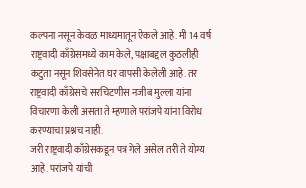कल्पना नसून केवळ माध्यमातून ऐकले आहे. मी 14 वर्ष राष्ट्रवादी काँग्रेसमध्ये काम केले, पक्षाबद्दल कुठलीही कटुता नसून शिवसेनेत घर वापसी केलेली आहे. तर राष्ट्रवादी काँग्रेसचे सरचिटणीस नजीब मुल्ला यांना विचारणा केली असता ते म्हणाले परांजपे यांना विरोध करण्याचा प्रश्नच नाही.
जरी राष्ट्रवादी काँग्रेसकडून पत्र गेले असेल तरी ते योग्य आहे. परांजपे यांची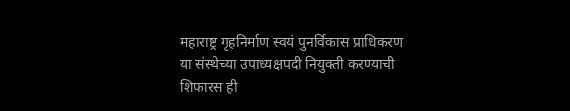महाराष्ट्र गृहनिर्माण स्वयं पुनर्विकास प्राधिकरण या संस्थेच्या उपाध्यक्षपदी नियुक्ती करण्याची शिफारस ही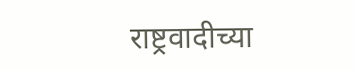राष्ट्रवादीच्या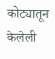कोट्यातून केलेली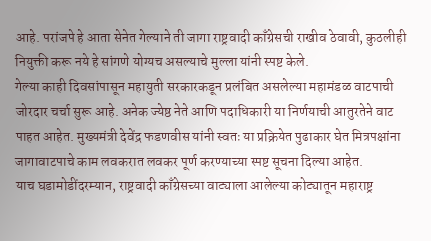आहे. परांजपे हे आता सेनेत गेल्याने ती जागा राष्ट्रवादी काँग्रेसची राखीव ठेवावी, कुठलीही नियुक्ती करू नये हे सांगणे योग्यच असल्याचे मुल्ला यांनी स्पष्ट केले.
गेल्या काही दिवसांपासून महायुती सरकारकडून प्रलंबित असलेल्या महामंडळ वाटपाची जोरदार चर्चा सुरू आहे. अनेक ज्येष्ठ नेते आणि पदाधिकारी या निर्णयाची आतुरतेने वाट पाहत आहेत. मुख्यमंत्री देवेंद्र फडणवीस यांनी स्वतः या प्रक्रियेत पुढाकार घेत मित्रपक्षांना जागावाटपाचे काम लवकरात लवकर पूर्ण करण्याच्या स्पष्ट सूचना दिल्या आहेत.
याच घडामोडींदरम्यान, राष्ट्रवादी काँग्रेसच्या वाट्याला आलेल्या कोट्यातून महाराष्ट्र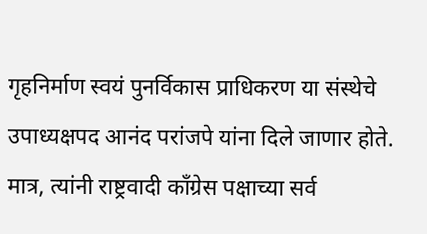गृहनिर्माण स्वयं पुनर्विकास प्राधिकरण या संस्थेचे उपाध्यक्षपद आनंद परांजपे यांना दिले जाणार होते. मात्र, त्यांनी राष्ट्रवादी काँग्रेस पक्षाच्या सर्व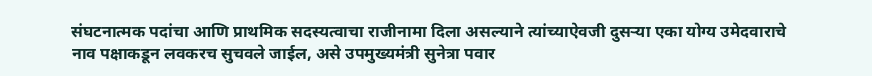संघटनात्मक पदांचा आणि प्राथमिक सदस्यत्वाचा राजीनामा दिला असल्याने त्यांच्याऐवजी दुसऱ्या एका योग्य उमेदवाराचे नाव पक्षाकडून लवकरच सुचवले जाईल, असे उपमुख्यमंत्री सुनेत्रा पवार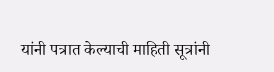यांनी पत्रात केल्याची माहिती सूत्रांनी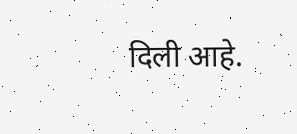दिली आहे.